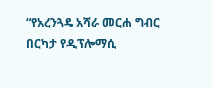“የአረንጓዴ አሻራ መርሐ ግብር በርካታ የዲፕሎማሲ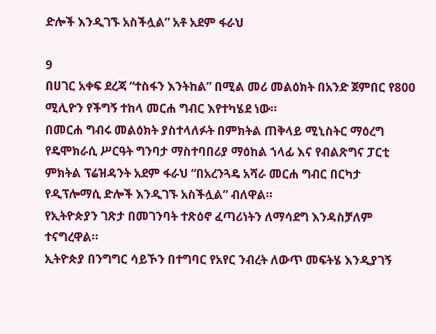ድሎች እንዲገኙ አስችሏል” አቶ አደም ፋራህ

9
በሀገር አቀፍ ደረጃ “ተስፋን እንትከል” በሚል መሪ መልዕክት በአንድ ጀምበር የ800 ሚሊዮን የችግኝ ተከላ መርሐ ግብር እየተካሄደ ነው።
በመርሐ ግብሩ መልዕክት ያስተላለፉት በምክትል ጠቅላይ ሚኒስትር ማዕረግ የዴሞክራሲ ሥርዓት ግንባታ ማስተባበሪያ ማዕከል ኀላፊ እና የብልጽግና ፓርቲ ምክትል ፕሬዝዳንት አደም ፋራህ “በአረንጓዴ አሻራ መርሐ ግብር በርካታ የዲፕሎማሲ ድሎች እንዲገኙ አስችሏል” ብለዋል።
የኢትዮጵያን ገጽታ በመገንባት ተጽዕኖ ፈጣሪነትን ለማሳደግ እንዳስቻለም ተናግረዋል።
ኢትዮጵያ በንግግር ሳይኾን በተግባር የአየር ንብረት ለውጥ መፍትሄ እንዲያገኝ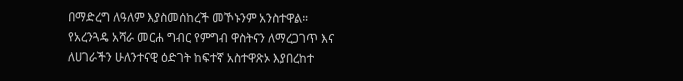በማድረግ ለዓለም እያስመሰከረች መኾኑንም አንስተዋል።
የአረንጓዴ አሻራ መርሐ ግብር የምግብ ዋስትናን ለማረጋገጥ እና ለሀገራችን ሁለንተናዊ ዕድገት ከፍተኛ አስተዋጽኦ እያበረከተ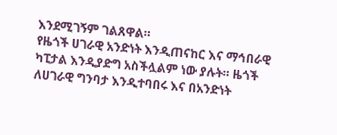እንደሚገኝም ገልጸዋል።
የዜጎች ሀገራዊ አንድነት እንዲጠናከር እና ማኅበራዊ ካፒታል እንዲያድግ አስችሏልም ነው ያሉት። ዜጎች ለሀገራዊ ግንባታ እንዲተባበሩ እና በአንድነት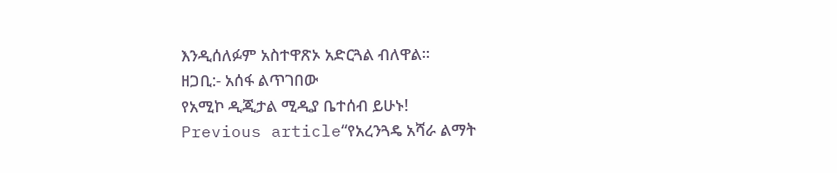እንዲሰለፉም አስተዋጽኦ አድርጓል ብለዋል።
ዘጋቢ:- አሰፋ ልጥገበው
የአሚኮ ዲጂታል ሚዲያ ቤተሰብ ይሁኑ!
Previous article“የአረንጓዴ አሻራ ልማት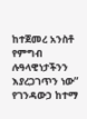ከተጀመረ አንስቶ የምግብ ሉዓላዊነታችንን እያረጋገጥን ነው” የገንዳውኃ ከተማ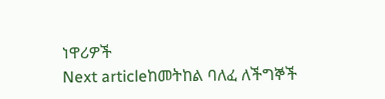ነዋሪዎች
Next articleከመትከል ባለፈ ለችግኞች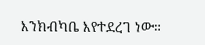እንክብካቤ እየተደረገ ነው።